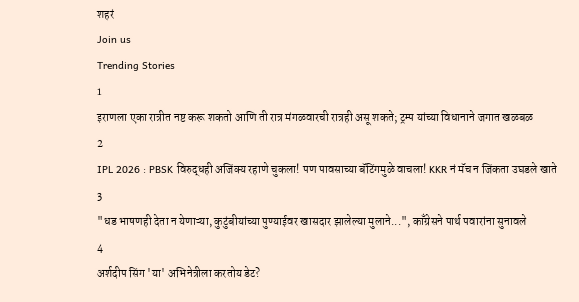शहरं
Join us
Trending Stories
1
इराणला एका रात्रीत नष्ट करू शकतो आणि ती रात्र मंगळवारची रात्रही असू शकते; ट्रम्प यांच्या विधानाने जगात खळबळ
2
IPL 2026 : PBSK विरुद्धही अजिंक्य रहाणे चुकला! पण पावसाच्या बॅटिंगमुळे वाचला! KKR नं मॅच न जिंकता उघडले खाते
3
"धड भाषणही देता न येणाऱ्या, कुटुंबीयांच्या पुण्याईवर खासदार झालेल्या मुलाने...", काँग्रेसने पार्थ पवारांना सुनावले
4
अर्शदीप सिंग 'या' अभिनेत्रीला करतोय डेट?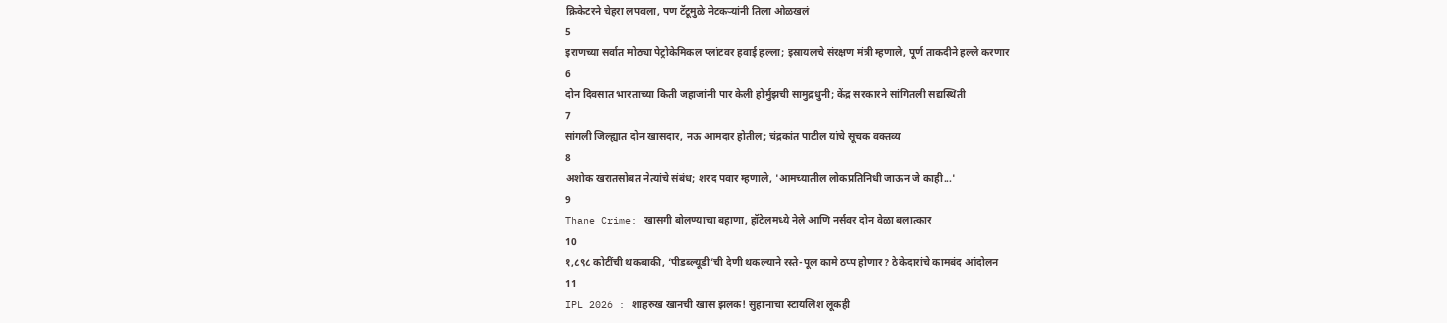क्रिकेटरने चेहरा लपवला, पण टॅटूमुळे नेटकऱ्यांनी तिला ओळखलं
5
इराणच्या सर्वात मोठ्या पेट्रोकेमिकल प्लांटवर हवाई हल्ला; इस्रायलचे संरक्षण मंत्री म्हणाले, पूर्ण ताकदीने हल्ले करणार
6
दोन दिवसात भारताच्या किती जहाजांनी पार केली होर्मुझची सामुद्रधुनी; केंद्र सरकारने सांगितली सद्यस्थिती
7
सांगली जिल्ह्यात दोन खासदार, नऊ आमदार होतील; चंद्रकांत पाटील यांचे सूचक वक्तव्य
8
अशोक खरातसोबत नेत्यांचे संबंध; शरद पवार म्हणाले, 'आमच्यातील लोकप्रतिनिधी जाऊन जे काही...'
9
Thane Crime: खासगी बोलण्याचा बहाणा, हॉटेलमध्ये नेले आणि नर्सवर दोन वेळा बलात्कार
10
१,८९८ कोटींची थकबाकी, ‘पीडब्ल्यूडी’ची देणी थकल्याने रस्ते-पूल कामे ठप्प होणार? ठेकेदारांचे कामबंद आंदोलन
11
IPL 2026 : शाहरुख खानची खास झलक! सुहानाचा स्टायलिश लूकही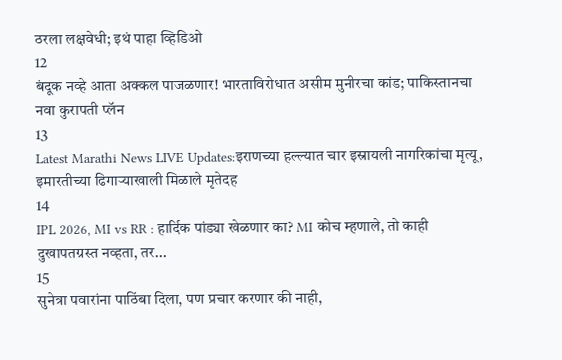ठरला लक्षवेधी; इथं पाहा व्हिडिओ
12
बंदूक नव्हे आता अक्कल पाजळणार! भारताविरोधात असीम मुनीरचा कांड; पाकिस्तानचा नवा कुरापती प्लॅन
13
Latest Marathi News LIVE Updates:इराणच्या हल्ल्यात चार इस्रायली नागरिकांचा मृत्यू, इमारतीच्या ढिगाऱ्याखाली मिळाले मृतेदह
14
IPL 2026, MI vs RR : हार्दिक पांड्या खेळणार का? MI कोच म्हणाले, तो काही दुखापतग्रस्त नव्हता, तर...
15
सुनेत्रा पवारांना पाठिंबा दिला, पण प्रचार करणार की नाही,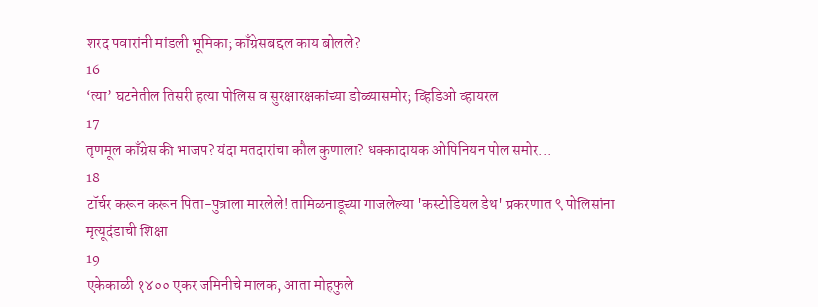शरद पवारांनी मांडली भूमिका; काँग्रेसबद्दल काय बोलले?
16
‘त्या’ घटनेतील तिसरी हत्या पोलिस व सुरक्षारक्षकांच्या डोळ्यासमोर; व्हिडिओ व्हायरल
17
तृणमूल काँग्रेस की भाजप? यंदा मतदारांचा कौल कुणाला? धक्कादायक ओपिनियन पोल समोर...
18
टॉर्चर करून करून पिता-पुत्राला मारलेले! तामिळनाडूच्या गाजलेल्या 'कस्टोडियल डेथ' प्रकरणात ९ पोलिसांना मृत्यूदंडाची शिक्षा
19
एकेकाळी १४०० एकर जमिनीचे मालक, आता मोहफुले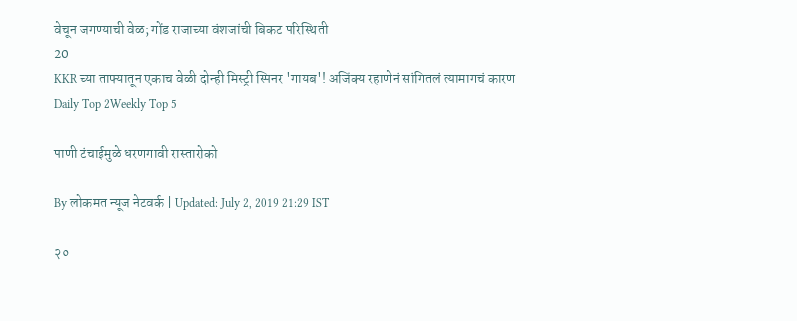वेचून जगण्याची वेळ; गोंड राजाच्या वंशजांची बिकट परिस्थिती
20
KKR च्या ताफ्यातून एकाच वेळी दोन्ही मिस्ट्री स्पिनर 'गायब'! अजिंक्य रहाणेनं सांगितलं त्यामागचं कारण
Daily Top 2Weekly Top 5

पाणी टंचाईमुळे धरणगावी रास्तारोको

By लोकमत न्यूज नेटवर्क | Updated: July 2, 2019 21:29 IST

२०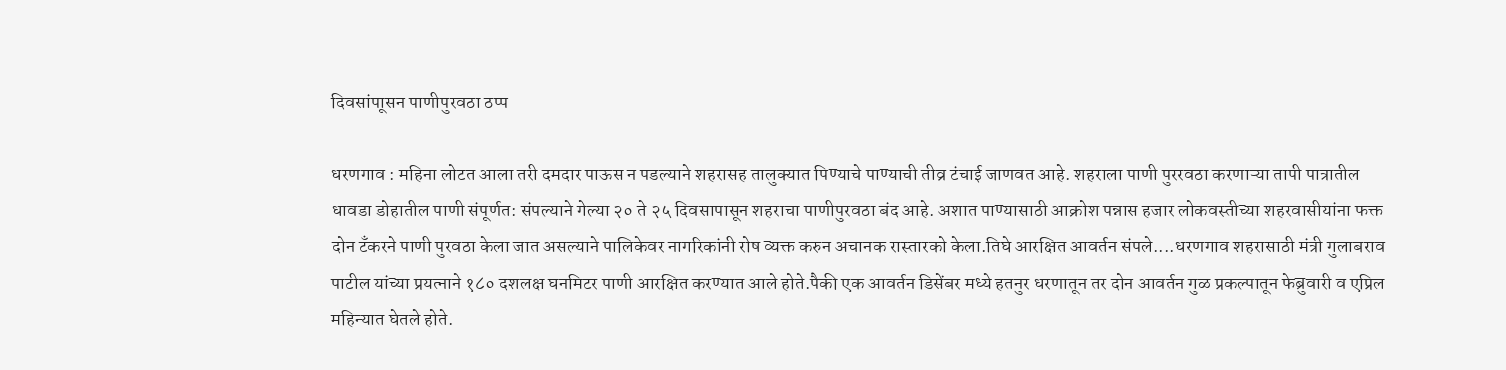दिवसांपाूसन पाणीपुरवठा ठप्प

धरणगाव : महिना लोटत आला तरी दमदार पाऊस न पडल्याने शहरासह तालुक्यात पिण्याचे पाण्याची तीव्र टंचाई जाणवत आहे. शहराला पाणी पुररवठा करणाऱ्या तापी पात्रातील धावडा डोहातील पाणी संपूर्णत: संपल्याने गेल्या २० ते २५ दिवसापासून शहराचा पाणीपुरवठा बंद आहे. अशात पाण्यासाठी आक्रोश पन्नास हजार लोकवस्तीच्या शहरवासीयांना फक्त दोन टँकरने पाणी पुरवठा केला जात असल्याने पालिकेवर नागरिकांनी रोष व्यक्त करुन अचानक रास्तारको केला.तिघे आरक्षित आवर्तन संपले....धरणगाव शहरासाठी मंत्री गुलाबराव पाटील यांच्या प्रयत्नाने १८० दशलक्ष घनमिटर पाणी आरक्षित करण्यात आले होते.पैकी एक आवर्तन डिसेंबर मध्ये हतनुर धरणातून तर दोन आवर्तन गुळ प्रकल्पातून फेब्रुवारी व एप्रिल महिन्यात घेतले होते.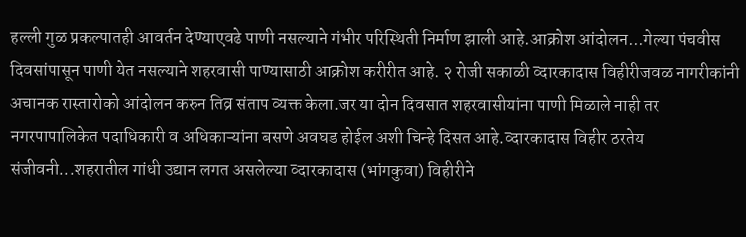हल्ली गुळ प्रकल्पातही आवर्तन देण्याएवढे पाणी नसल्याने गंभीर परिस्थिती निर्माण झाली आहे.आक्रोश आंदोलन...गेल्या पंचवीस दिवसांपासून पाणी येत नसल्याने शहरवासी पाण्यासाठी आक्रोश करीरीत आहे. २ रोजी सकाळी व्दारकादास विहीरीजवळ नागरीकांनी अचानक रास्तारोको आंदोलन करुन तिव्र संताप व्यक्त केला.जर या दोन दिवसात शहरवासीयांना पाणी मिळाले नाही तर नगरपापालिकेत पदाधिकारी व अधिकाऱ्यांना बसणे अवघड होईल अशी चिन्हे दिसत आहे.व्दारकादास विहीर ठरतेय संजीवनी...शहरातील गांधी उद्यान लगत असलेल्या व्दारकादास (भांगकुवा) विहीरीने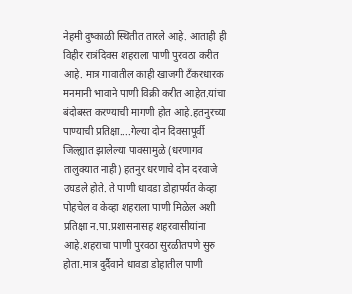नेहमी दुष्काळी स्थितीत तारले आहे. आताही ही विहीर रात्रंदिवस शहराला पाणी पुरवठा करीत आहे. मात्र गावातील काही खाजगी टँकरधारक मनमानी भावाने पाणी विक्री करीत आहेत.यांचा बंदोबस्त करण्याची मागणी होत आहे.हतनुरच्या पाण्याची प्रतिक्षा....गेल्या दोन दिवसापूर्वी जिल्ह्यात झालेल्या पावसामुळे (धरणागव तालुक्यात नाही) हतनुर धरणाचे दोन दरवाजे उघडले होते. ते पाणी धावडा डोहापर्यत केव्हा पोहचेल व केव्हा शहराला पाणी मिळेल अशी प्रतिक्षा न.पा.प्रशासनासह शहरवासीयांना आहे.शहराचा पाणी पुरवठा सुरळीतपणे सुरु होता.मात्र दुर्दैवाने धावडा डोहातील पाणी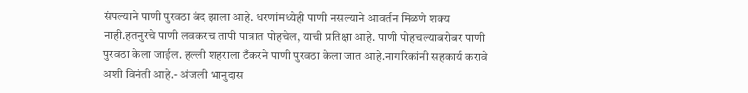संपल्याने पाणी पुरवठा बंद झाला आहे. धरणांमध्येही पाणी नसल्याने आवर्तन मिळणे शक्य नाही.हतनुरचे पाणी लवकरच तापी पात्रात पोहचेल, याची प्रतिक्षा आहे. पाणी पोहचल्याबरोबर पाणी पुरवठा केला जाईल. हल्ली शहराला टँकरने पाणी पुरवठा केला जात आहे.नागरिकांनी सहकार्य करावे अशी विनंती आहे.- अंजली भानुदास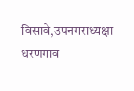विसावे,उपनगराध्यक्षा धरणगाव